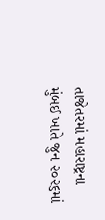તાજેતરમાં મહારાષ્ટ્રના મુંબઈ ખાતે જુન ૨૦૨૬માં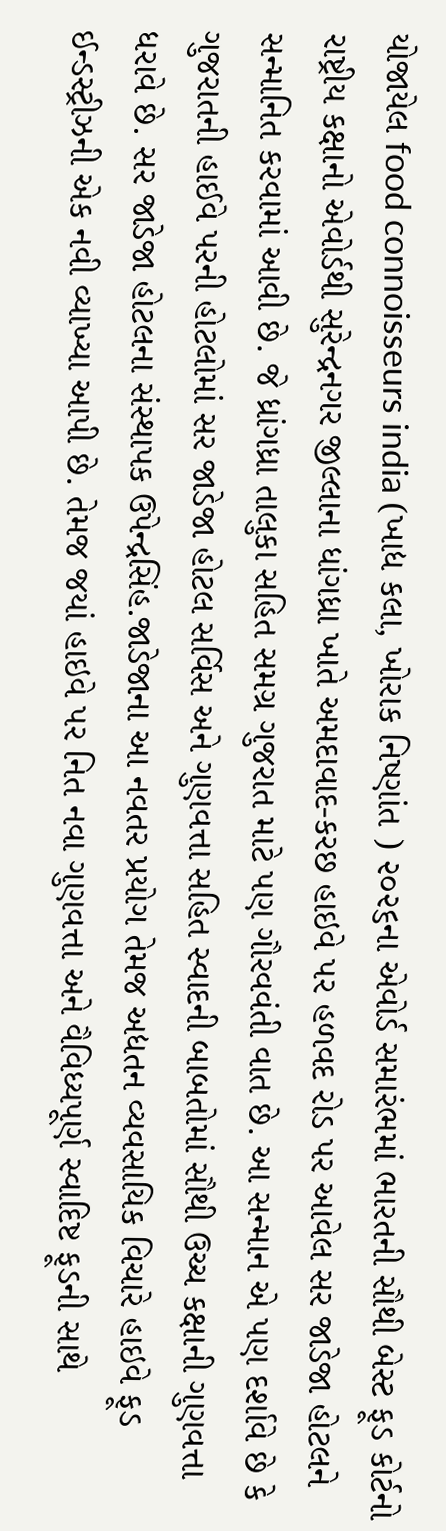યોજાયેલ food connoisseurs india (ખાદ્ય કલા, ખોરાક નિષ્ણાંત ) ૨૦૨૬ના એવોર્ડ સમારંભમાં ભારતની સૌથી બેસ્ટ ફૂડ કોર્ટનો રાષ્ટ્રીય કક્ષાનો એવોર્ડથી સુરેન્દ્રનગર જીલ્લાના ધાંગધ્રા ખાતે અમદાવાદ-કરછ હાઇવે પર હળવદ રોડ પર આવેલ સર જાડેજા હોટલને સન્માનિત કરવામાં આવી છે. જે ધ્રાંગધ્રા તાલુકા સહિત સમગ્ર ગુજરાત માટે પણ ગૌરવવંતી વાત છે. આ સન્માન એ પણ દર્શાવે છે કે ગુજરાતની હાઈવે પરની હોટલોમાં સર જાડેજા હોટલ સર્વિસ અને ગુણવત્તા સહિત સ્વાદની બાબતોમાં સૌથી ઉચ્ચ કક્ષાની ગુણવત્તા ધરાવે છે. સર જાડેજા હોટલના સંસ્થાપક ઉપેન્દ્રસિંહ.જાડેજાના આ નવતર પ્રયોગ તેમજ અદ્યતન વ્યવસાયિક વિચારે હાઇવે ફૂડ ઈન્ડસ્ટ્રીઝની એક નવી વ્યાખ્યા આપી છે. તેમજ જયાં હાઇવે પર નિત નવા ગુણવત્તા અને વૈવિધ્યપૂર્ણ સ્વાદિષ્ટ ફૂડની સાથે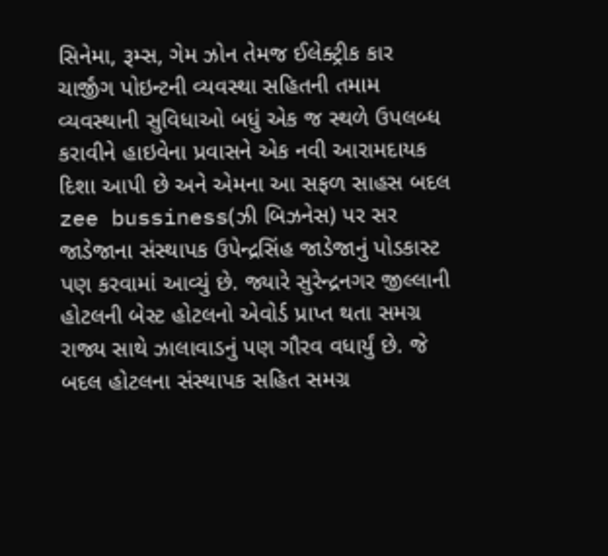સિનેમા, રૂમ્સ, ગેમ ઝોન તેમજ ઈલેક્ટ્રીક કાર ચાર્જીંગ પોઇન્ટની વ્યવસ્થા સહિતની તમામ વ્યવસ્થાની સુવિધાઓ બધું એક જ સ્થળે ઉપલબ્ધ કરાવીને હાઇવેના પ્રવાસને એક નવી આરામદાયક દિશા આપી છે અને એમના આ સફળ સાહસ બદલ zee bussiness(ઝી બિઝનેસ) પર સર જાડેજાના સંસ્થાપક ઉપેન્દ્રસિંહ જાડેજાનું પોડકાસ્ટ પણ કરવામાં આવ્યું છે. જ્યારે સુરેન્દ્રનગર જીલ્લાની હોટલની બેસ્ટ હોટલનો એવોર્ડ પ્રાપ્ત થતા સમગ્ર રાજ્ય સાથે ઝાલાવાડનું પણ ગૌરવ વધાર્યું છે. જે બદલ હોટલના સંસ્થાપક સહિત સમગ્ર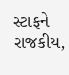સ્ટાફને રાજકીય,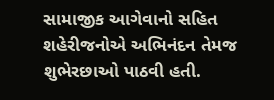સામાજીક આગેવાનો સહિત શહેરીજનોએ અભિનંદન તેમજ શુભેરછાઓ પાઠવી હતી.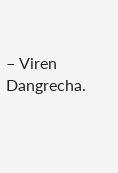– Viren Dangrecha.